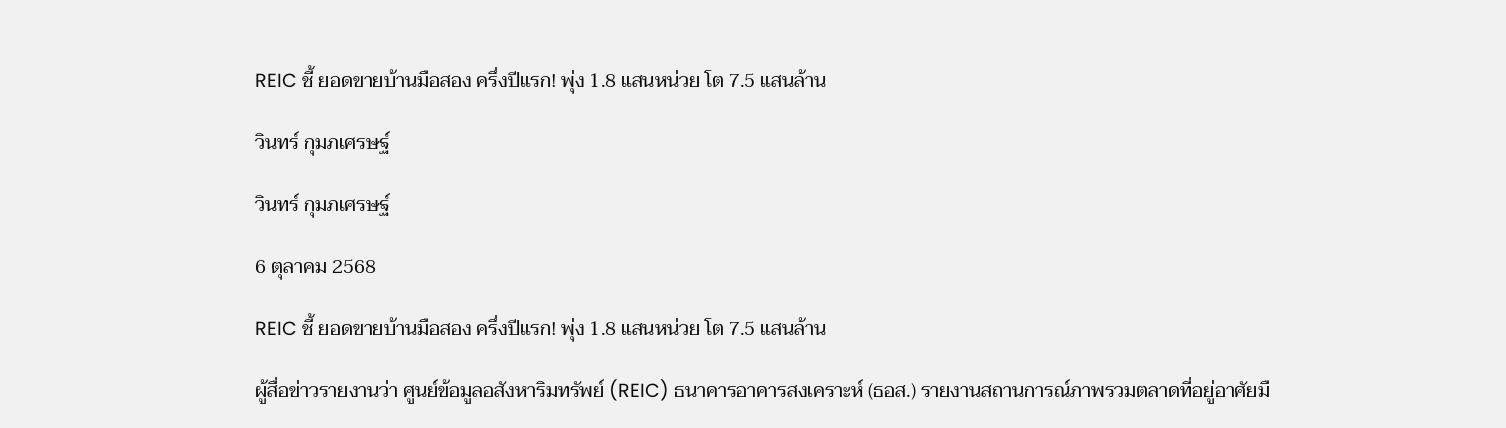REIC ชี้ ยอดขายบ้านมือสอง ครึ่งปีแรก! พุ่ง 1.8 แสนหน่วย โต 7.5 แสนล้าน

วินทร์ กุมภเศรษฐ์

วินทร์ กุมภเศรษฐ์

6 ตุลาคม 2568

REIC ชี้ ยอดขายบ้านมือสอง ครึ่งปีแรก! พุ่ง 1.8 แสนหน่วย โต 7.5 แสนล้าน

ผู้สื่อข่าวรายงานว่า ศูนย์ข้อมูลอสังหาริมทรัพย์ (REIC) ธนาคารอาคารสงเคราะห์ (ธอส.) รายงานสถานการณ์ภาพรวมตลาดที่อยู่อาศัยมื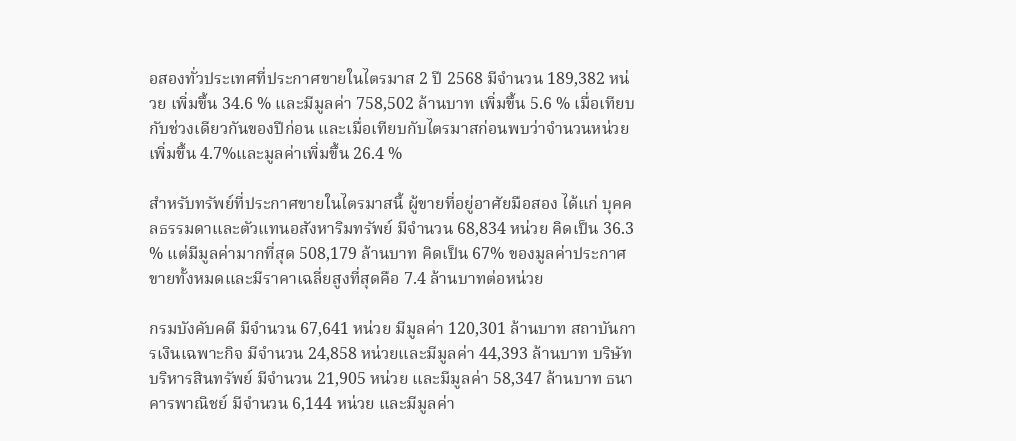อสองทั่วประเทศที่ประกาศขายในไตรมาส 2 ปี 2568 มีจำนวน 189,382 หน่วย เพิ่มขึ้น 34.6 % และมีมูลค่า 758,502 ล้านบาท เพิ่มขึ้น 5.6 % เมื่อเทียบกับช่วงเดียวกันของปีก่อน และเมื่อเทียบกับไตรมาสก่อนพบว่าจำนวนหน่วยเพิ่มขึ้น 4.7%และมูลค่าเพิ่มขึ้น 26.4 %

สำหรับทรัพย์ที่ประกาศขายในไตรมาสนี้ ผู้ขายที่อยู่อาศัยมือสอง ได้แก่ บุคคลธรรมดาและตัวแทนอสังหาริมทรัพย์ มีจำนวน 68,834 หน่วย คิดเป็น 36.3 % แต่มีมูลค่ามากที่สุด 508,179 ล้านบาท คิดเป็น 67% ของมูลค่าประกาศขายทั้งหมดและมีราคาเฉลี่ยสูงที่สุดคือ 7.4 ล้านบาทต่อหน่วย

กรมบังคับคดี มีจำนวน 67,641 หน่วย มีมูลค่า 120,301 ล้านบาท สถาบันการเงินเฉพาะกิจ มีจำนวน 24,858 หน่วยและมีมูลค่า 44,393 ล้านบาท บริษัทบริหารสินทรัพย์ มีจำนวน 21,905 หน่วย และมีมูลค่า 58,347 ล้านบาท ธนาคารพาณิชย์ มีจำนวน 6,144 หน่วย และมีมูลค่า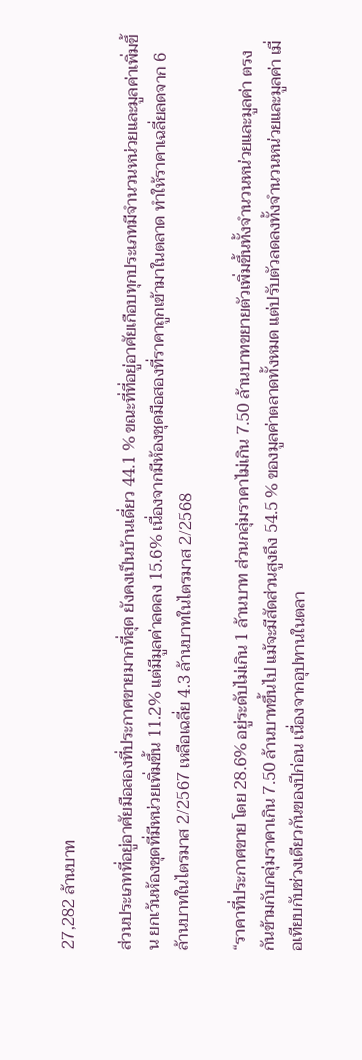27,282 ล้านบาท

ส่วนประเภทที่อยู่อาศัยมือสองที่ประกาศขายมากที่สุด ยังคงเป็นบ้านเดี่ยว 44.1 % ขณะที่ที่อยู่อาศัยเกือบทุกประเภทมีจำนวนหน่วยและมูลค่าเพิ่มขึ้น ยกเว้นห้องชุดที่มีหน่วยเพิ่มขึ้น 11.2% แต่มีมูลค่าลดลง 15.6% เนื่องจากมีห้องชุดมือสองที่ราคาถูกเข้ามาในตลาด ทำให้ราคาเฉลี่ยลดจาก 6 ล้านบาทในไตรมาส 2/2567 เหลือเฉลี่ย 4.3 ล้านบาทในไตรมาส 2/2568

“ราคาที่ประกาศขาย โดย 28.6% อยู่ระดับไม่เกิน 1 ล้านบาท ส่วนกลุ่มราคาไม่เกิน 7.50 ล้านบาทขยายตัวเพิ่มขึ้นทั้งจำนวนหน่วยและมูลค่า ตรงกันข้ามกับกลุ่มราคาเกิน 7.50 ล้านบาทขึ้นไป แม้จะมีสัดส่วนสูงถึง 54.5 % ของมูลค่าตลาดทั้งหมด แต่ปรับตัวลดลงทั้งจำนวนหน่วยและมูลค่า เมื่อเทียบกับช่วงเดียวกันของปีก่อน เนื่องจากอุปทานในตลา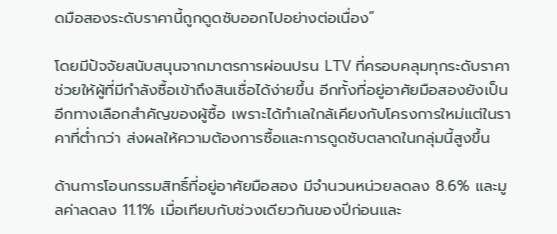ดมือสองระดับราคานี้ถูกดูดซับออกไปอย่างต่อเนื่อง”

โดยมีปัจจัยสนับสนุนจากมาตรการผ่อนปรน LTV ที่ครอบคลุมทุกระดับราคา ช่วยให้ผู้ที่มีกำลังซื้อเข้าถึงสินเชื่อได้ง่ายขึ้น อีกทั้งที่อยู่อาศัยมือสองยังเป็นอีกทางเลือกสำคัญของผู้ซื้อ เพราะได้ทำเลใกล้เคียงกับโครงการใหม่แต่ในราคาที่ต่ำกว่า ส่งผลให้ความต้องการซื้อและการดูดซับตลาดในกลุ่มนี้สูงขึ้น

ด้านการโอนกรรมสิทธิ์ที่อยู่อาศัยมือสอง มีจำนวนหน่วยลดลง 8.6% และมูลค่าลดลง 11.1% เมื่อเทียบกับช่วงเดียวกันของปีก่อนและ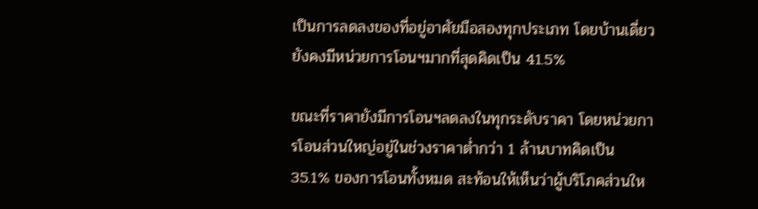เป็นการลดลงของที่อยู่อาศัยมือสองทุกประเภท โดยบ้านเดี่ยวยังคงมีหน่วยการโอนฯมากที่สุดคิดเป็น 41.5%

ขณะที่ราคายังมีการโอนฯลดลงในทุกระดับราคา โดยหน่วยการโอนส่วนใหญ่อยู่ในช่วงราคาต่ำกว่า 1 ล้านบาทคิดเป็น 35.1% ของการโอนทั้งหมด สะท้อนให้เห็นว่าผู้บริโภคส่วนให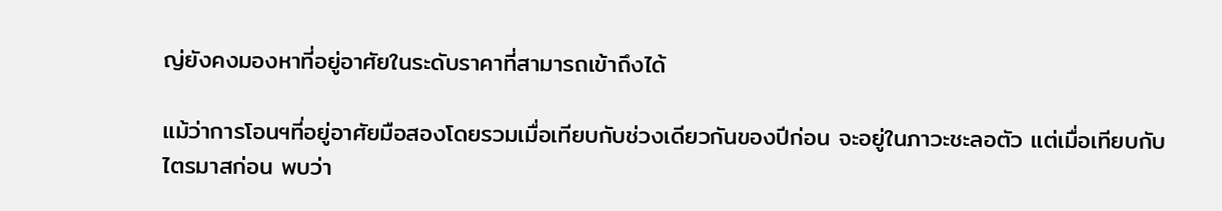ญ่ยังคงมองหาที่อยู่อาศัยในระดับราคาที่สามารถเข้าถึงได้

แม้ว่าการโอนฯที่อยู่อาศัยมือสองโดยรวมเมื่อเทียบกับช่วงเดียวกันของปีก่อน จะอยู่ในภาวะชะลอตัว แต่เมื่อเทียบกับไตรมาสก่อน พบว่า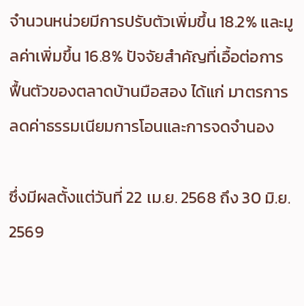จำนวนหน่วยมีการปรับตัวเพิ่มขึ้น 18.2% และมูลค่าเพิ่มขึ้น 16.8% ปัจจัยสำคัญที่เอื้อต่อการฟื้นตัวของตลาดบ้านมือสอง ได้แก่ มาตรการลดค่าธรรมเนียมการโอนและการจดจำนอง

ซึ่งมีผลตั้งแต่วันที่ 22 เม.ย. 2568 ถึง 30 มิ.ย. 2569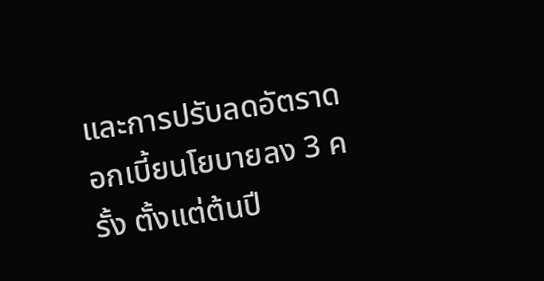และการปรับลดอัตราดอกเบี้ยนโยบายลง 3 ครั้ง ตั้งแต่ต้นปี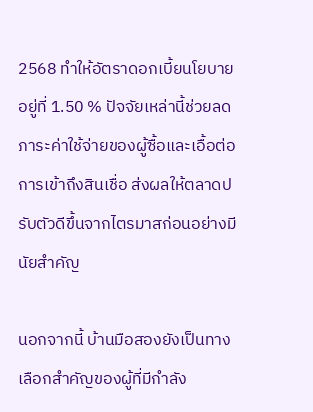2568 ทำให้อัตราดอกเบี้ยนโยบายอยู่ที่ 1.50 % ปัจจัยเหล่านี้ช่วยลดภาระค่าใช้จ่ายของผู้ซื้อและเอื้อต่อการเข้าถึงสินเชื่อ ส่งผลให้ตลาดปรับตัวดีขึ้นจากไตรมาสก่อนอย่างมีนัยสำคัญ

นอกจากนี้ บ้านมือสองยังเป็นทางเลือกสำคัญของผู้ที่มีกำลัง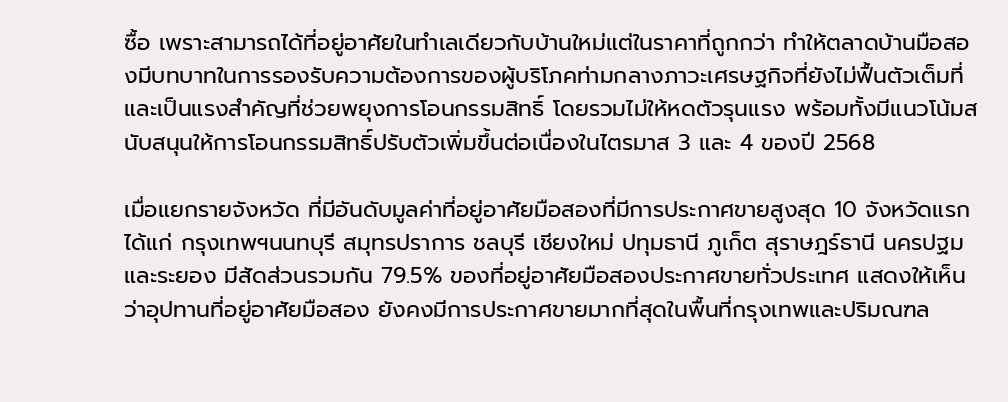ซื้อ เพราะสามารถได้ที่อยู่อาศัยในทำเลเดียวกับบ้านใหม่แต่ในราคาที่ถูกกว่า ทำให้ตลาดบ้านมือสองมีบทบาทในการรองรับความต้องการของผู้บริโภคท่ามกลางภาวะเศรษฐกิจที่ยังไม่ฟื้นตัวเต็มที่ และเป็นแรงสำคัญที่ช่วยพยุงการโอนกรรมสิทธิ์ โดยรวมไม่ให้หดตัวรุนแรง พร้อมทั้งมีแนวโน้มสนับสนุนให้การโอนกรรมสิทธิ์ปรับตัวเพิ่มขึ้นต่อเนื่องในไตรมาส 3 และ 4 ของปี 2568

เมื่อแยกรายจังหวัด ที่มีอันดับมูลค่าที่อยู่อาศัยมือสองที่มีการประกาศขายสูงสุด 10 จังหวัดแรก ได้แก่ กรุงเทพฯนนทบุรี สมุทรปราการ ชลบุรี เชียงใหม่ ปทุมธานี ภูเก็ต สุราษฎร์ธานี นครปฐม และระยอง มีสัดส่วนรวมกัน 79.5% ของที่อยู่อาศัยมือสองประกาศขายทั่วประเทศ แสดงให้เห็นว่าอุปทานที่อยู่อาศัยมือสอง ยังคงมีการประกาศขายมากที่สุดในพื้นที่กรุงเทพและปริมณฑล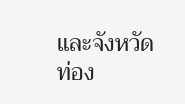และจังหวัดท่อง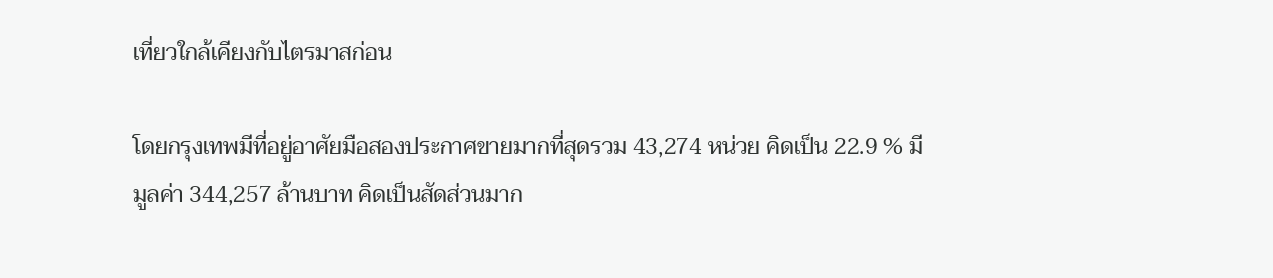เที่ยวใกล้เคียงกับไตรมาสก่อน

โดยกรุงเทพมีที่อยู่อาศัยมือสองประกาศขายมากที่สุดรวม 43,274 หน่วย คิดเป็น 22.9 % มีมูลค่า 344,257 ล้านบาท คิดเป็นสัดส่วนมาก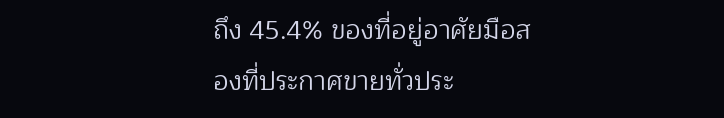ถึง 45.4% ของที่อยู่อาศัยมือสองที่ประกาศขายทั่วประ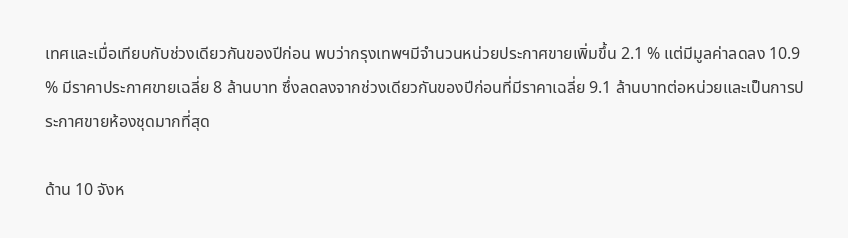เทศและเมื่อเทียบกับช่วงเดียวกันของปีก่อน พบว่ากรุงเทพฯมีจำนวนหน่วยประกาศขายเพิ่มขึ้น 2.1 % แต่มีมูลค่าลดลง 10.9 % มีราคาประกาศขายเฉลี่ย 8 ล้านบาท ซึ่งลดลงจากช่วงเดียวกันของปีก่อนที่มีราคาเฉลี่ย 9.1 ล้านบาทต่อหน่วยและเป็นการประกาศขายห้องชุดมากที่สุด

ด้าน 10 จังห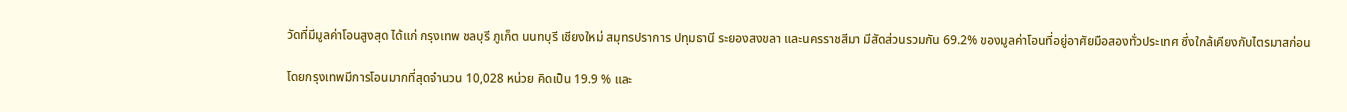วัดที่มีมูลค่าโอนสูงสุด ได้แก่ กรุงเทพ ชลบุรี ภูเก็ต นนทบุรี เชียงใหม่ สมุทรปราการ ปทุมธานี ระยองสงขลา และนครราชสีมา มีสัดส่วนรวมกัน 69.2% ของมูลค่าโอนที่อยู่อาศัยมือสองทั่วประเทศ ซึ่งใกล้เคียงกับไตรมาสก่อน

โดยกรุงเทพมีการโอนมากที่สุดจำนวน 10,028 หน่วย คิดเป็น 19.9 % และ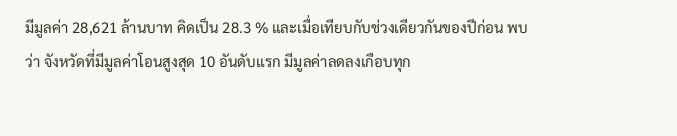มีมูลค่า 28,621 ล้านบาท คิดเป็น 28.3 % และเมื่อเทียบกับช่วงเดียวกันของปีก่อน พบว่า จังหวัดที่มีมูลค่าโอนสูงสุด 10 อันดับแรก มีมูลค่าลดลงเกือบทุก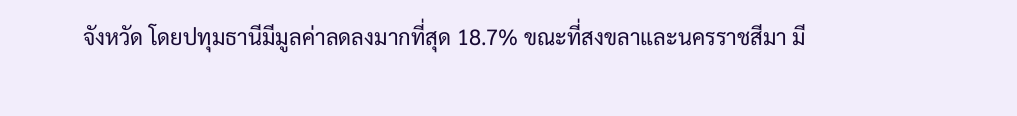จังหวัด โดยปทุมธานีมีมูลค่าลดลงมากที่สุด 18.7% ขณะที่สงขลาและนครราชสีมา มี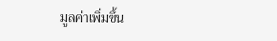มูลค่าเพิ่มขึ้น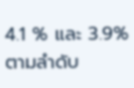4.1 % และ 3.9% ตามลำดับ